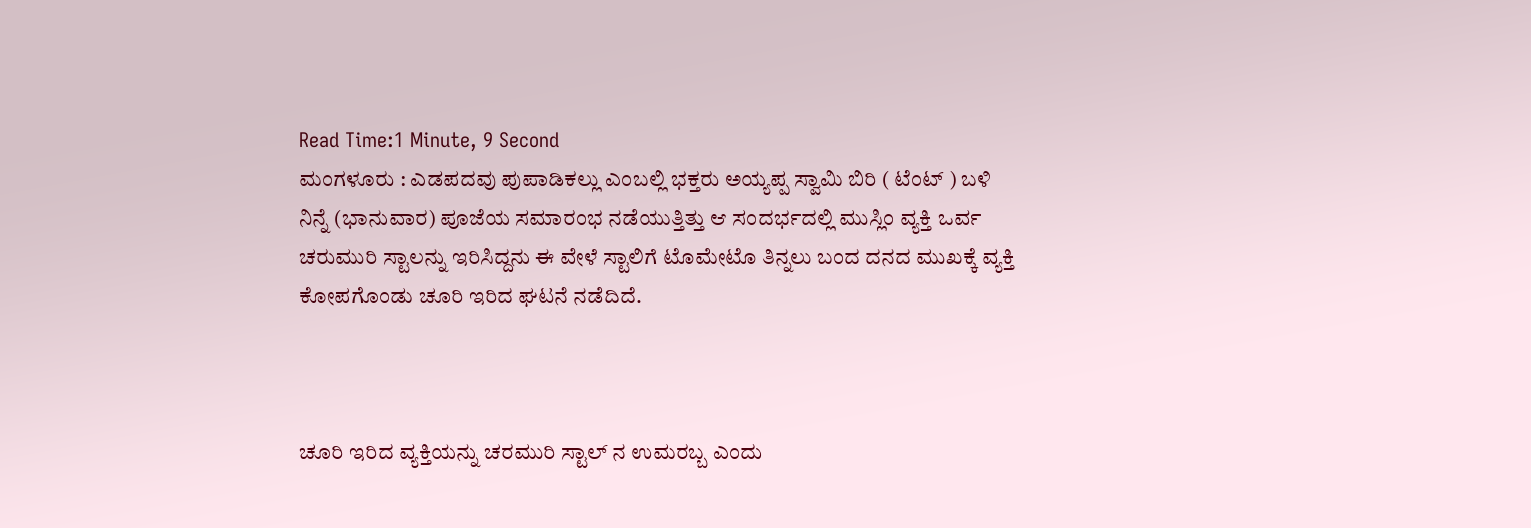Read Time:1 Minute, 9 Second
ಮಂಗಳೂರು : ಎಡಪದವು ಪುಪಾಡಿಕಲ್ಲು ಎಂಬಲ್ಲಿ ಭಕ್ತರು ಅಯ್ಯಪ್ಪ ಸ್ವಾಮಿ ಬಿರಿ ( ಟೆಂಟ್ ) ಬಳಿ ನಿನ್ನೆ (ಭಾನುವಾರ) ಪೂಜೆಯ ಸಮಾರಂಭ ನಡೆಯುತ್ತಿತ್ತು ಆ ಸಂದರ್ಭದಲ್ಲಿ ಮುಸ್ಲಿಂ ವ್ಯಕ್ತಿ ಒರ್ವ ಚರುಮುರಿ ಸ್ಟಾಲನ್ನು ಇರಿಸಿದ್ದನು ಈ ವೇಳೆ ಸ್ಟಾಲಿಗೆ ಟೊಮೇಟೊ ತಿನ್ನಲು ಬಂದ ದನದ ಮುಖಕ್ಕೆ ವ್ಯಕ್ತಿ ಕೋಪಗೊಂಡು ಚೂರಿ ಇರಿದ ಘಟನೆ ನಡೆದಿದೆ.



ಚೂರಿ ಇರಿದ ವ್ಯಕ್ತಿಯನ್ನು ಚರಮುರಿ ಸ್ಟಾಲ್ ನ ಉಮರಬ್ಬ ಎಂದು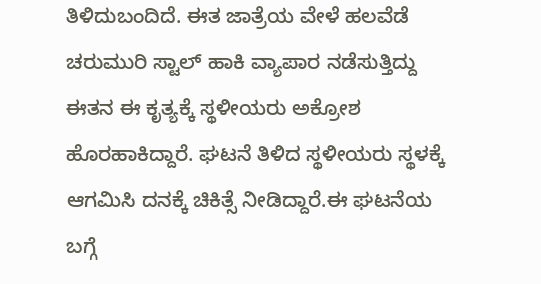ತಿಳಿದುಬಂದಿದೆ. ಈತ ಜಾತ್ರೆಯ ವೇಳೆ ಹಲವೆಡೆ ಚರುಮುರಿ ಸ್ಟಾಲ್ ಹಾಕಿ ವ್ಯಾಪಾರ ನಡೆಸುತ್ತಿದ್ದು ಈತನ ಈ ಕೃತ್ಯಕ್ಕೆ ಸ್ಥಳೀಯರು ಅಕ್ರೋಶ ಹೊರಹಾಕಿದ್ದಾರೆ. ಘಟನೆ ತಿಳಿದ ಸ್ಥಳೀಯರು ಸ್ಥಳಕ್ಕೆ ಆಗಮಿಸಿ ದನಕ್ಕೆ ಚಿಕಿತ್ಸೆ ನೀಡಿದ್ದಾರೆ.ಈ ಘಟನೆಯ ಬಗ್ಗೆ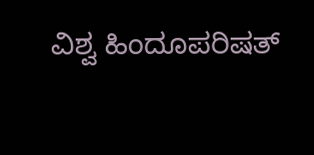ವಿಶ್ವ ಹಿಂದೂಪರಿಷತ್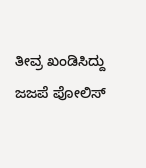ತೀವ್ರ ಖಂಡಿಸಿದ್ದು ಜಜಪೆ ಪೋಲಿಸ್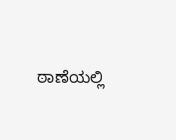ಠಾಣೆಯಲ್ಲಿ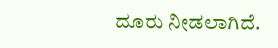ದೂರು ನೀಡಲಾಗಿದೆ.